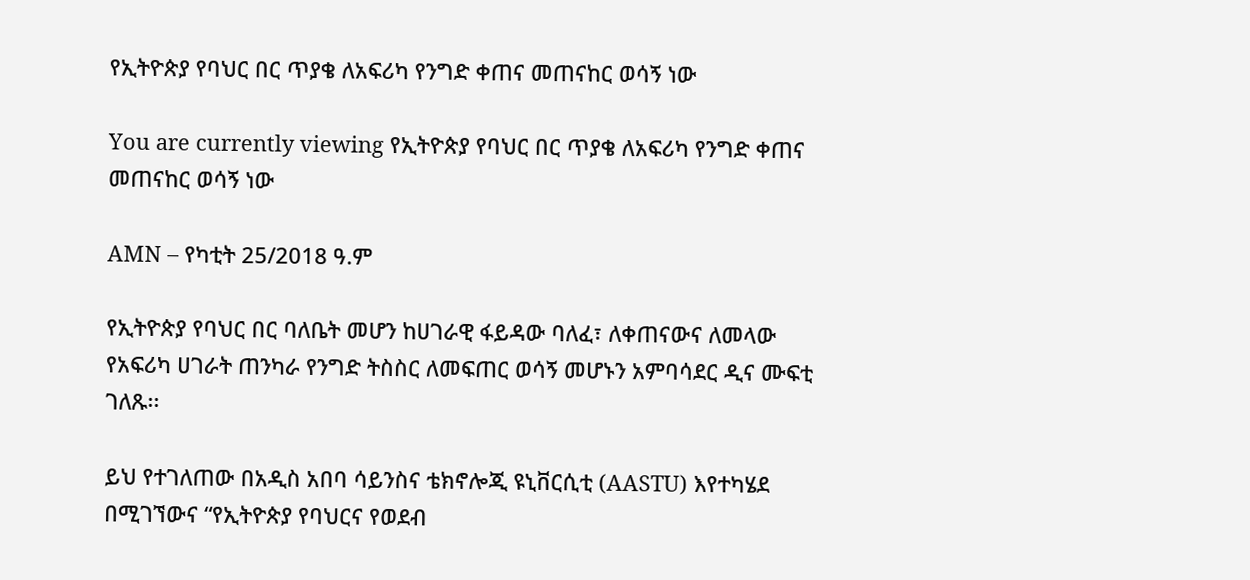የኢትዮጵያ የባህር በር ጥያቄ ለአፍሪካ የንግድ ቀጠና መጠናከር ወሳኝ ነው

You are currently viewing የኢትዮጵያ የባህር በር ጥያቄ ለአፍሪካ የንግድ ቀጠና መጠናከር ወሳኝ ነው

AMN – የካቲት 25/2018 ዓ.ም

የኢትዮጵያ የባህር በር ባለቤት መሆን ከሀገራዊ ፋይዳው ባለፈ፣ ለቀጠናውና ለመላው የአፍሪካ ሀገራት ጠንካራ የንግድ ትስስር ለመፍጠር ወሳኝ መሆኑን አምባሳደር ዲና ሙፍቲ ገለጹ፡፡

ይህ የተገለጠው በአዲስ አበባ ሳይንስና ቴክኖሎጂ ዩኒቨርሲቲ (AASTU) እየተካሄደ በሚገኘውና “የኢትዮጵያ የባህርና የወደብ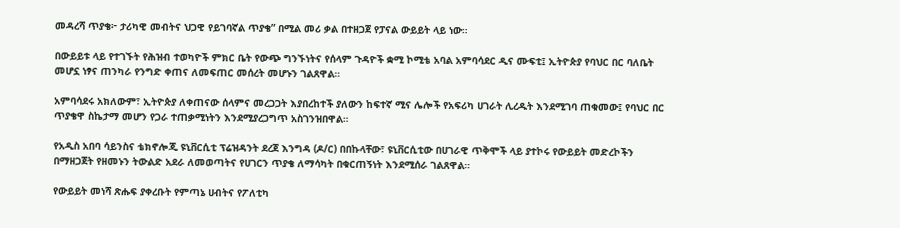መዳረሻ ጥያቄ፦ ታሪካዊ መብትና ህጋዊ የይገባኛል ጥያቄ” በሚል መሪ ቃል በተዘጋጀ የፓናል ውይይት ላይ ነው።

በውይይቱ ላይ የተገኙት የሕዝብ ተወካዮች ምክር ቤት የውጭ ግንኙነትና የሰላም ጉዳዮች ቋሚ ኮሚቴ አባል አምባሳደር ዲና ሙፍቲ፤ ኢትዮጵያ የባህር በር ባለቤት መሆኗ ነፃና ጠንካራ የንግድ ቀጠና ለመፍጠር መሰረት መሆኑን ገልጸዋል።

አምባሳደሩ አክለውም፣ ኢትዮጵያ ለቀጠናው ሰላምና መረጋጋት እያበረከተች ያለውን ከፍተኛ ሚና ሌሎች የአፍሪካ ሀገራት ሊረዱት እንደሚገባ ጠቁመው፤ የባህር በር ጥያቄዋ ስኬታማ መሆን የጋራ ተጠቃሚነትን እንደሚያረጋግጥ አስገንዝበዋል።

የአዲስ አበባ ሳይንስና ቴክኖሎጂ ዩኒቨርሲቲ ፕሬዝዳንት ደረጀ እንግዳ (ዶ/ር) በበኩላቸው፣ ዩኒቨርሲቲው በሀገራዊ ጥቅሞች ላይ ያተኮሩ የውይይት መድረኮችን በማዘጋጀት የዘመኑን ትውልድ አደራ ለመወጣትና የሀገርን ጥያቄ ለማሳካት በቁርጠኝነት እንደሚሰራ ገልጸዋል።

የውይይት መነሻ ጽሑፍ ያቀረቡት የምጣኔ ሀብትና የፖለቲካ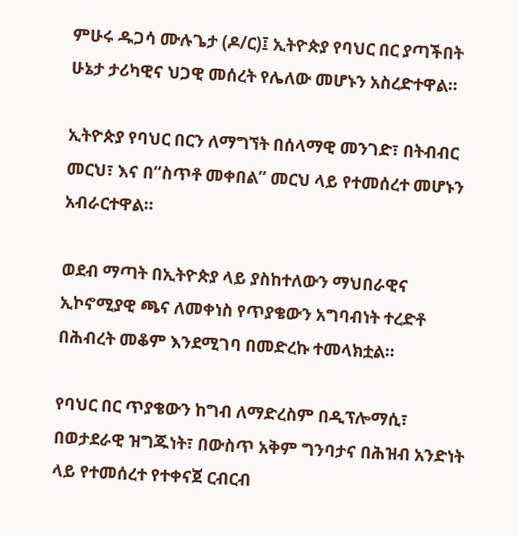ምሁሩ ዱጋሳ ሙሉጌታ (ዶ/ር)፤ ኢትዮጵያ የባህር በር ያጣችበት ሁኔታ ታሪካዊና ህጋዊ መሰረት የሌለው መሆኑን አስረድተዋል።

ኢትዮጵያ የባህር በርን ለማግኘት በሰላማዊ መንገድ፣ በትብብር መርህ፣ እና በ“ስጥቶ መቀበል” መርህ ላይ የተመሰረተ መሆኑን አብራርተዋል።

ወደብ ማጣት በኢትዮጵያ ላይ ያስከተለውን ማህበራዊና ኢኮኖሚያዊ ጫና ለመቀነስ የጥያቄውን አግባብነት ተረድቶ በሕብረት መቆም እንደሚገባ በመድረኩ ተመላክቷል።

የባህር በር ጥያቄውን ከግብ ለማድረስም በዲፕሎማሲ፣ በወታደራዊ ዝግጁነት፣ በውስጥ አቅም ግንባታና በሕዝብ አንድነት ላይ የተመሰረተ የተቀናጀ ርብርብ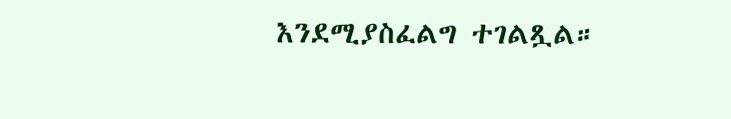እንደሚያስፈልግ ተገልጿል።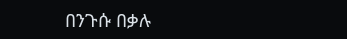በንጉሱ በቃሉ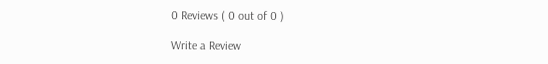0 Reviews ( 0 out of 0 )

Write a Review